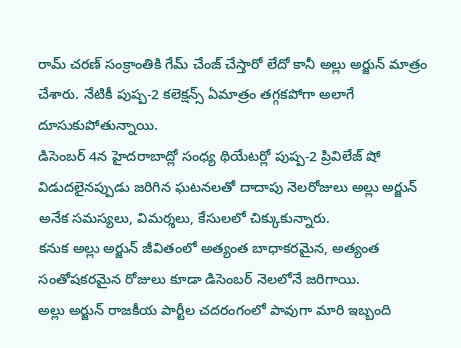రామ్ చరణ్ సంక్రాంతికి గేమ్ చేంజ్ చేస్తారో లేదో కానీ అల్లు అర్జున్ మాత్రం చేశారు. నేటికీ పుష్ప-2 కలెక్షన్స్ ఏమాత్రం తగ్గకపోగా అలాగే దూసుకుపోతున్నాయి.
డిసెంబర్ 4న హైదరాబాద్లో సంధ్య థియేటర్లో పుష్ప-2 ప్రివిలేజ్ షో విడుదలైనప్పుడు జరిగిన ఘటనలతో దాదాపు నెలరోజులు అల్లు అర్జున్ అనేక సమస్యలు, విమర్శలు, కేసులలో చిక్కుకున్నారు.
కనుక అల్లు అర్జున్ జీవితంలో అత్యంత బాధాకరమైన, అత్యంత సంతోషకరమైన రోజులు కూడా డిసెంబర్ నెలలోనే జరిగాయి.
అల్లు అర్జున్ రాజకీయ పార్టీల చదరంగంలో పావుగా మారి ఇబ్బంది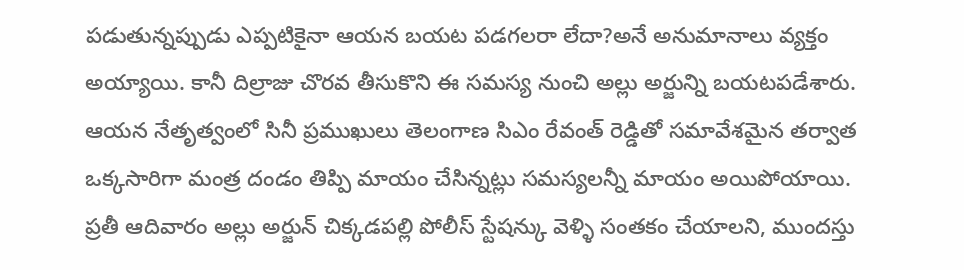పడుతున్నప్పుడు ఎప్పటికైనా ఆయన బయట పడగలరా లేదా?అనే అనుమానాలు వ్యక్తం అయ్యాయి. కానీ దిల్రాజు చొరవ తీసుకొని ఈ సమస్య నుంచి అల్లు అర్జున్ని బయటపడేశారు.
ఆయన నేతృత్వంలో సినీ ప్రముఖులు తెలంగాణ సిఎం రేవంత్ రెడ్డితో సమావేశమైన తర్వాత ఒక్కసారిగా మంత్ర దండం తిప్పి మాయం చేసిన్నట్లు సమస్యలన్నీ మాయం అయిపోయాయి.
ప్రతీ ఆదివారం అల్లు అర్జున్ చిక్కడపల్లి పోలీస్ స్టేషన్కు వెళ్ళి సంతకం చేయాలని, ముందస్తు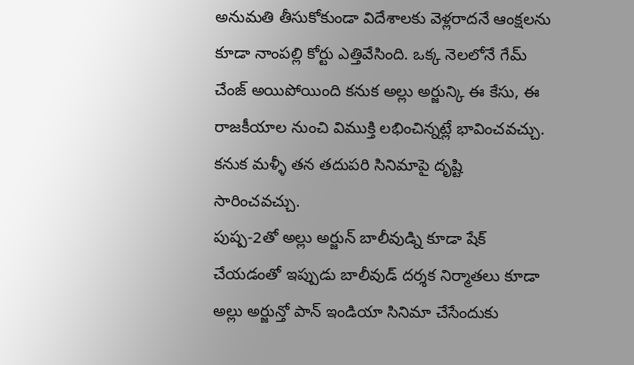అనుమతి తీసుకోకుండా విదేశాలకు వెళ్లరాదనే ఆంక్షలను కూడా నాంపల్లి కోర్టు ఎత్తివేసింది. ఒక్క నెలలోనే గేమ్ చేంజ్ అయిపోయింది కనుక అల్లు అర్జున్కి ఈ కేసు, ఈ రాజకీయాల నుంచి విముక్తి లభించిన్నట్లే భావించవచ్చు. కనుక మళ్ళీ తన తదుపరి సినిమాపై దృష్టి సారించవచ్చు.
పుష్ప-2తో అల్లు అర్జున్ బాలీవుడ్ని కూడా షేక్ చేయడంతో ఇప్పుడు బాలీవుడ్ దర్శక నిర్మాతలు కూడా అల్లు అర్జున్తో పాన్ ఇండియా సినిమా చేసేందుకు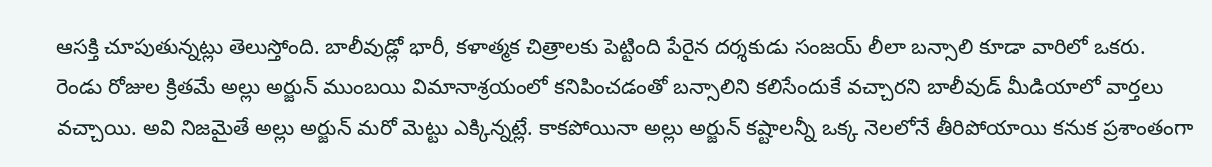ఆసక్తి చూపుతున్నట్లు తెలుస్తోంది. బాలీవుడ్లో భారీ, కళాత్మక చిత్రాలకు పెట్టింది పేరైన దర్శకుడు సంజయ్ లీలా బన్సాలి కూడా వారిలో ఒకరు.
రెండు రోజుల క్రితమే అల్లు అర్జున్ ముంబయి విమానాశ్రయంలో కనిపించడంతో బన్సాలిని కలిసేందుకే వచ్చారని బాలీవుడ్ మీడియాలో వార్తలు వచ్చాయి. అవి నిజమైతే అల్లు అర్జున్ మరో మెట్టు ఎక్కిన్నట్లే. కాకపోయినా అల్లు అర్జున్ కష్టాలన్నీ ఒక్క నెలలోనే తీరిపోయాయి కనుక ప్రశాంతంగా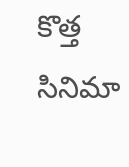కొత్త సినిమా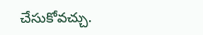చేసుకోవచ్చు.